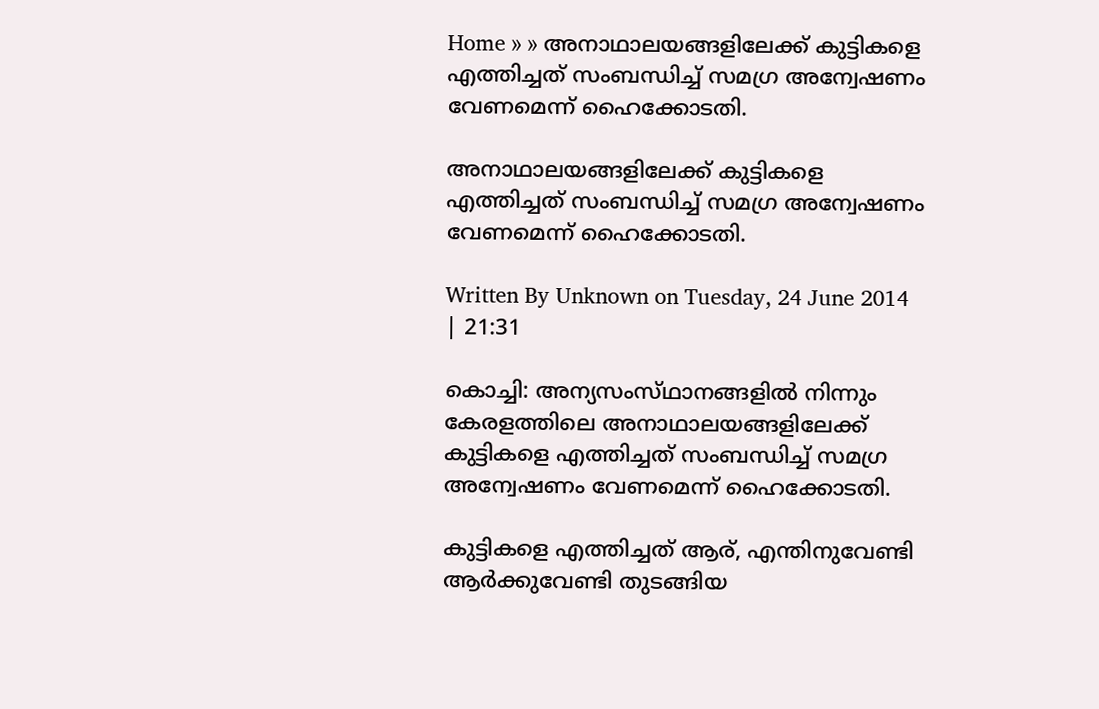Home » » അനാഥാലയങ്ങളിലേക്ക്‌ കുട്ടികളെ എത്തിച്ചത്‌ സംബന്ധിച്ച്‌ സമഗ്ര അന്വേഷണം വേണമെന്ന്‌ ഹൈക്കോടതി.

അനാഥാലയങ്ങളിലേക്ക്‌ കുട്ടികളെ എത്തിച്ചത്‌ സംബന്ധിച്ച്‌ സമഗ്ര അന്വേഷണം വേണമെന്ന്‌ ഹൈക്കോടതി.

Written By Unknown on Tuesday, 24 June 2014 | 21:31

കൊച്ചി: അന്യസംസ്‌ഥാനങ്ങളില്‍ നിന്നും കേരളത്തിലെ അനാഥാലയങ്ങളിലേക്ക്‌ കുട്ടികളെ എത്തിച്ചത്‌ സംബന്ധിച്ച്‌ സമഗ്ര അന്വേഷണം വേണമെന്ന്‌ ഹൈക്കോടതി.

കുട്ടികളെ എത്തിച്ചത്‌ ആര്‌, എന്തിനുവേണ്ടി ആര്‍ക്കുവേണ്ടി തുടങ്ങിയ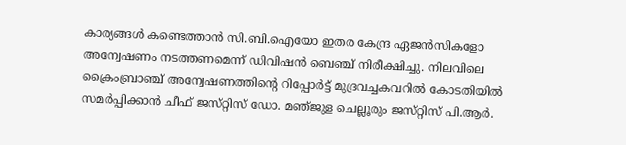കാര്യങ്ങള്‍ കണ്ടെത്താന്‍ സി.ബി.ഐയോ ഇതര കേന്ദ്ര ഏജന്‍സികളോ അന്വേഷണം നടത്തണമെന്ന്‌ ഡിവിഷന്‍ ബെഞ്ച്‌ നിരീക്ഷിച്ചു. നിലവിലെ ക്രൈംബ്രാഞ്ച്‌ അന്വേഷണത്തിന്റെ റിപ്പോര്‍ട്ട്‌ മുദ്രവച്ചകവറില്‍ കോടതിയില്‍ സമര്‍പ്പിക്കാന്‍ ചീഫ്‌ ജസ്‌റ്റിസ്‌ ഡോ. മഞ്‌ജുള ചെല്ലൂരും ജസ്‌റ്റിസ്‌ പി.ആര്‍.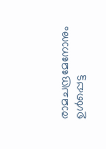രാമചന്ദ്രമേനോനും ഉള്‍പ്പെട്ട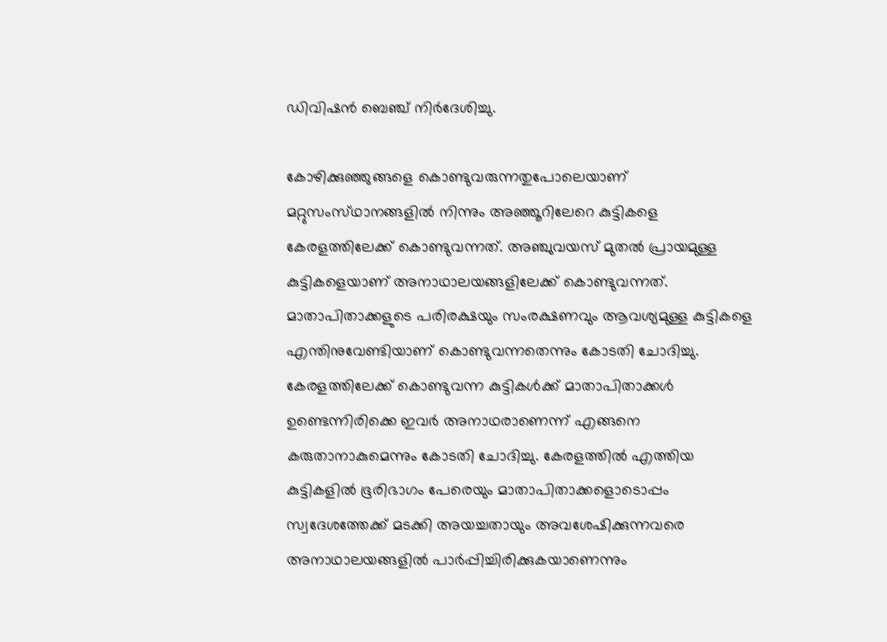ഡിവിഷന്‍ ബെഞ്ച്‌ നിര്‍ദേശിച്ചു.

കോഴിക്കുഞ്ഞുങ്ങളെ കൊണ്ടുവരുന്നതുപോലെയാണ്‌ മറ്റുസംസ്‌ഥാനങ്ങളില്‍ നിന്നും അഞ്ഞൂറിലേറെ കുട്ടികളെ കേരളത്തിലേക്ക്‌ കൊണ്ടുവന്നത്‌. അഞ്ചുവയസ്‌ മുതല്‍ പ്രായമുള്ള കുട്ടികളെയാണ്‌ അനാഥാലയങ്ങളിലേക്ക്‌ കൊണ്ടുവന്നത്‌. മാതാപിതാക്കളുടെ പരിരക്ഷയും സംരക്ഷണവും ആവശ്യമുള്ള കുട്ടികളെ എന്തിനുവേണ്ടിയാണ്‌ കൊണ്ടുവന്നതെന്നും കോടതി ചോദിച്ചു. കേരളത്തിലേക്ക്‌ കൊണ്ടുവന്ന കുട്ടികള്‍ക്ക്‌ മാതാപിതാക്കള്‍ ഉണ്ടെന്നിരിക്കെ ഇവര്‍ അനാഥരാണെന്ന്‌ എങ്ങനെ കരുതാനാകുമെന്നും കോടതി ചോദിച്ചു. കേരളത്തില്‍ എത്തിയ കുട്ടികളില്‍ ഭൂരിഭാഗം പേരെയും മാതാപിതാക്കളൊടൊപ്പം സ്വദേശത്തേക്ക്‌ മടക്കി അയച്ചതായും അവശേഷിക്കുന്നവരെ അനാഥാലയങ്ങളില്‍ പാര്‍പ്പിച്ചിരിക്കുകയാണെന്നും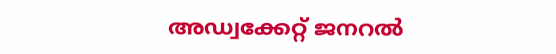അഡ്വക്കേറ്റ്‌ ജനറല്‍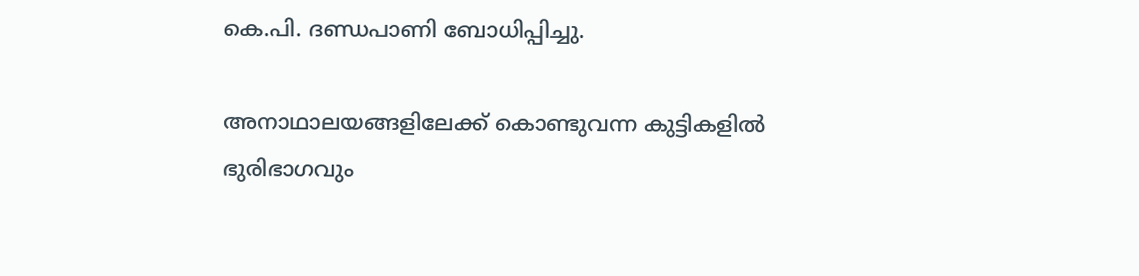കെ.പി. ദണ്ഡപാണി ബോധിപ്പിച്ചു.

അനാഥാലയങ്ങളിലേക്ക്‌ കൊണ്ടുവന്ന കുട്ടികളില്‍ ഭുരിഭാഗവും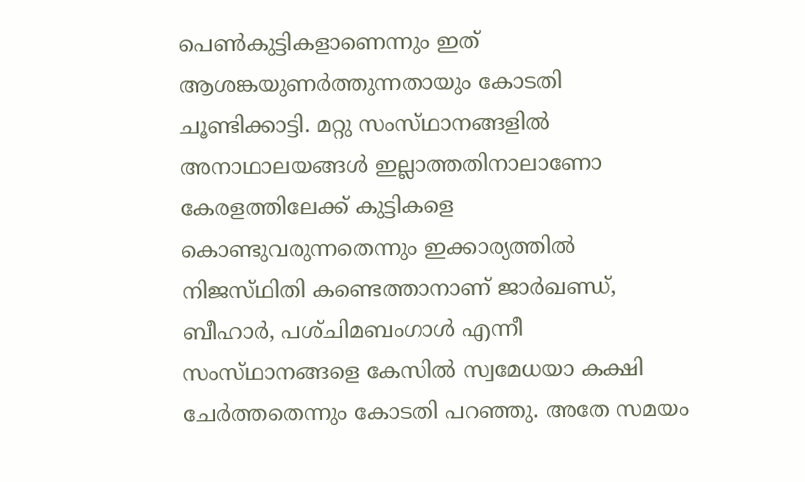പെണ്‍കുട്ടികളാണെന്നും ഇത്‌ ആശങ്കയുണര്‍ത്തുന്നതായും കോടതി ചൂണ്ടിക്കാട്ടി. മറ്റു സംസ്‌ഥാനങ്ങളില്‍ അനാഥാലയങ്ങള്‍ ഇല്ലാത്തതിനാലാണോ കേരളത്തിലേക്ക്‌ കുട്ടികളെ കൊണ്ടുവരുന്നതെന്നും ഇക്കാര്യത്തില്‍ നിജസ്‌ഥിതി കണ്ടെത്താനാണ്‌ ജാര്‍ഖണ്ഡ്‌, ബീഹാര്‍, പശ്‌ചിമബംഗാള്‍ എന്നീ സംസ്‌ഥാനങ്ങളെ കേസില്‍ സ്വമേധയാ കക്ഷി ചേര്‍ത്തതെന്നും കോടതി പറഞ്ഞു. അതേ സമയം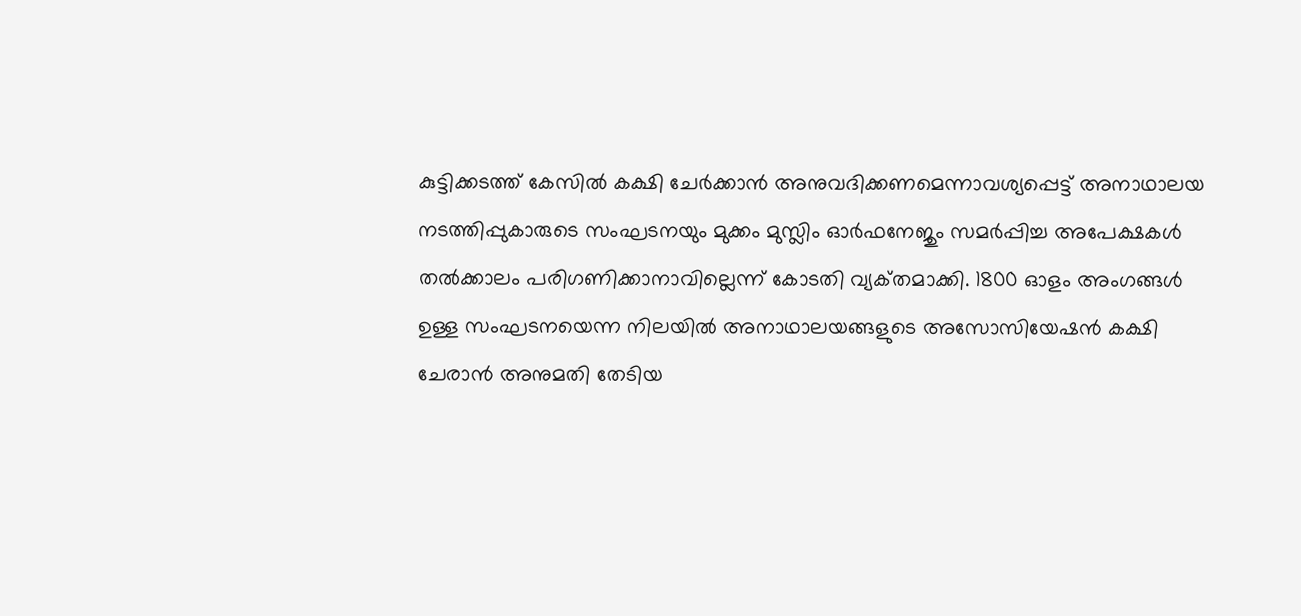കുട്ടിക്കടത്ത്‌ കേസില്‍ കക്ഷി ചേര്‍ക്കാന്‍ അനുവദിക്കണമെന്നാവശ്യപ്പെട്ട്‌ അനാഥാലയ നടത്തിപ്പുകാരുടെ സംഘടനയും മുക്കം മുസ്ലിം ഓര്‍ഫനേജും സമര്‍പ്പിച്ച അപേക്ഷകള്‍ തല്‍ക്കാലം പരിഗണിക്കാനാവില്ലെന്ന്‌ കോടതി വ്യക്‌തമാക്കി. 1800 ഓളം അംഗങ്ങള്‍ ഉള്ള സംഘടനയെന്ന നിലയില്‍ അനാഥാലയങ്ങളുടെ അസോസിയേഷന്‍ കക്ഷി ചേരാന്‍ അനുമതി തേടിയ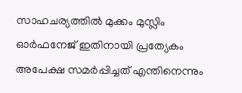സാഹചര്യത്തില്‍ മുക്കം മുസ്ലിം ഓര്‍ഫനേജ്‌ ഇതിനായി പ്രത്യേകം അപേക്ഷ സമര്‍പ്പിച്ചത്‌ എന്തിനെന്നും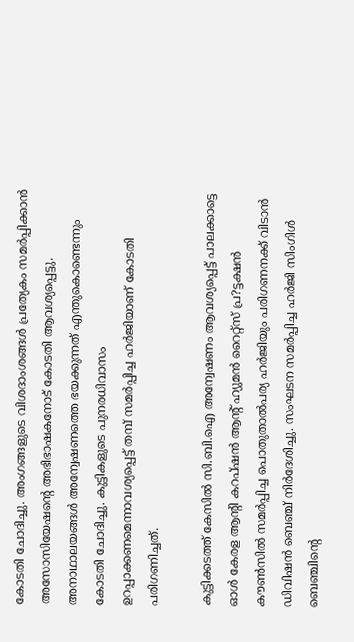കോടതി ചോദിച്ചു. അംഗങ്ങളുടെ വിശദാംശങ്ങള്‍ പ്രത്യേകം സമര്‍പ്പിക്കാന്‍ അസോസിയേഷന്റെ അഭിഭാഷകനോട്‌ കോടതി ആവശ്യപ്പെട്ടു. അനാഥാലയങ്ങള്‍ അന്വേഷണത്തെ ഭയക്കുന്നത്‌ എന്തുകൊണ്ടെന്നും കോടതി ചോദിച്ചു. കുട്ടികളുടെ പുനരധിവാസം ഉറപ്പാക്കണമെന്നാവശ്യപ്പെട്ട്‌ തമ്പ്‌ സമര്‍പ്പിച്ച ഹര്‍ജിയാണ്‌ കോടതി പരിഗണിച്ചത്‌.

കുട്ടിക്കടത്ത്‌ കേസില്‍ സി.ബി.ഐ അന്വേഷണം ആവശ്യപ്പെട്ട്‌ പാലക്കാട്ടെ ഓള്‍ കേരള ആന്റി കറപ്‌ഷന്‍ ആന്റ്‌ ഹ്യുമന്‍ റൈറ്റ്‌സ്‌ പ്ര?ട്ടക്ഷന്‍ കൗണ്‍സില്‍ സമര്‍പ്പിച്ച പൊതുതാല്‍പര്യ ഹര്‍ജിയും പരിഗണനക്ക്‌ വിടാന്‍ ഡിവിഷന്‍ ബെഞ്ച്‌ നിര്‍ദേശിച്ചു. സംഘടന സമര്‍പ്പിച്ച ഹര്‍ജി സിംഗിള്‍ ബെഞ്ചിന്റെ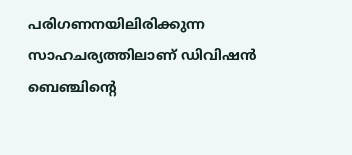പരിഗണനയിലിരിക്കുന്ന സാഹചര്യത്തിലാണ്‌ ഡിവിഷന്‍ ബെഞ്ചിന്റെ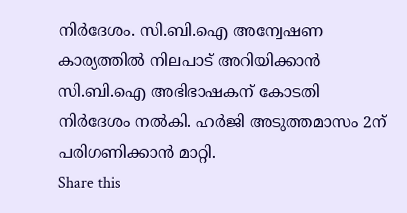നിര്‍ദേശം. സി.ബി.ഐ അന്വേഷണ കാര്യത്തില്‍ നിലപാട്‌ അറിയിക്കാന്‍ സി.ബി.ഐ അഭിഭാഷകന്‌ കോടതി നിര്‍ദേശം നല്‍കി. ഹര്‍ജി അടുത്തമാസം 2ന്‌ പരിഗണിക്കാന്‍ മാറ്റി.
Share this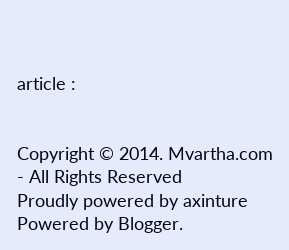article :


Copyright © 2014. Mvartha.com - All Rights Reserved
Proudly powered by axinture
Powered by Blogger.